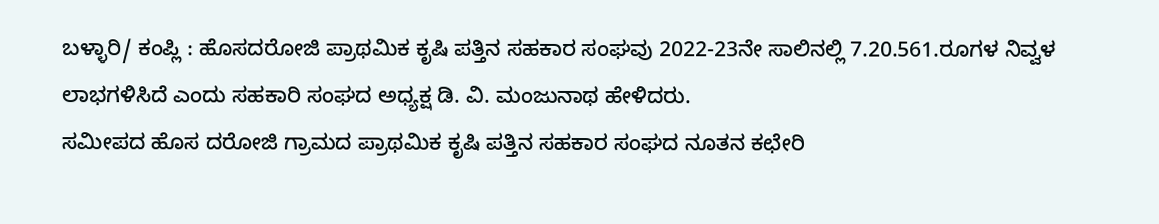ಬಳ್ಳಾರಿ/ ಕಂಪ್ಲಿ : ಹೊಸದರೋಜಿ ಪ್ರಾಥಮಿಕ ಕೃಷಿ ಪತ್ತಿನ ಸಹಕಾರ ಸಂಘವು 2022-23ನೇ ಸಾಲಿನಲ್ಲಿ 7.20.561.ರೂಗಳ ನಿವ್ವಳ ಲಾಭಗಳಿಸಿದೆ ಎಂದು ಸಹಕಾರಿ ಸಂಘದ ಅಧ್ಯಕ್ಷ ಡಿ. ವಿ. ಮಂಜುನಾಥ ಹೇಳಿದರು.
ಸಮೀಪದ ಹೊಸ ದರೋಜಿ ಗ್ರಾಮದ ಪ್ರಾಥಮಿಕ ಕೃಷಿ ಪತ್ತಿನ ಸಹಕಾರ ಸಂಘದ ನೂತನ ಕಛೇರಿ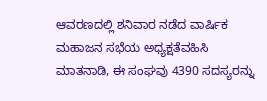ಆವರಣದಲ್ಲಿ ಶನಿವಾರ ನಡೆದ ವಾರ್ಷಿಕ ಮಹಾಜನ ಸಭೆಯ ಅಧ್ಯಕ್ಷತೆವಹಿಸಿ ಮಾತನಾಡಿ, ಈ ಸಂಘವು 4390 ಸದಸ್ಯರನ್ನು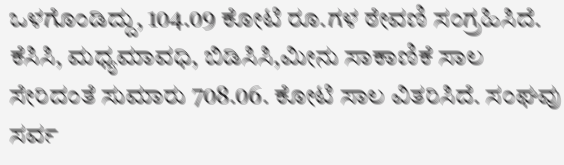ಒಳಗೊಂಡಿದ್ದು, 104.09 ಕೋಟಿ ರೂ.ಗಳ ಠೇವಣಿ ಸಂಗ್ರಹಿಸಿದೆ. ಕೆಸಿಸಿ, ಮಧ್ಯಮಾವಧಿ, ಬಿಡಿಸಿಸಿ,ಮೀನು ಸಾಕಾಣಿಕೆ ಸಾಲ ಸೇರಿದಂತೆ ಸುಮಾರು 708.06. ಕೋಟಿ ಸಾಲ ವಿತರಿಸಿದೆ. ಸಂಘವು ಸರ್ವ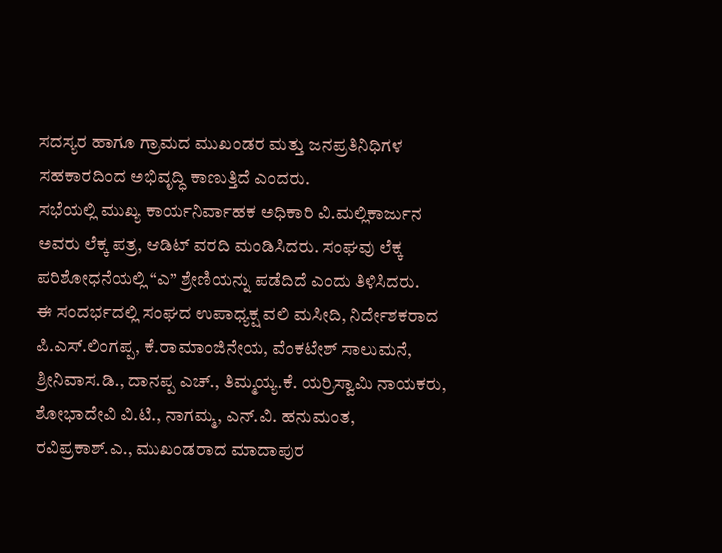ಸದಸ್ಯರ ಹಾಗೂ ಗ್ರಾಮದ ಮುಖಂಡರ ಮತ್ತು ಜನಪ್ರತಿನಿಧಿಗಳ ಸಹಕಾರದಿಂದ ಅಭಿವೃದ್ಧಿ ಕಾಣುತ್ತಿದೆ ಎಂದರು.
ಸಭೆಯಲ್ಲಿ ಮುಖ್ಯ ಕಾರ್ಯನಿರ್ವಾಹಕ ಅಧಿಕಾರಿ ವಿ.ಮಲ್ಲಿಕಾರ್ಜುನ ಅವರು ಲೆಕ್ಕ ಪತ್ರ, ಆಡಿಟ್ ವರದಿ ಮಂಡಿಸಿದರು. ಸಂಘವು ಲೆಕ್ಕ ಪರಿಶೋಧನೆಯಲ್ಲಿ “ಎ” ಶ್ರೇಣಿಯನ್ನು ಪಡೆದಿದೆ ಎಂದು ತಿಳಿಸಿದರು.
ಈ ಸಂದರ್ಭದಲ್ಲಿ ಸಂಘದ ಉಪಾಧ್ಯಕ್ಷ ವಲಿ ಮಸೀದಿ, ನಿರ್ದೇಶಕರಾದ ಪಿ.ಎಸ್.ಲಿಂಗಪ್ಪ, ಕೆ.ರಾಮಾಂಜಿನೇಯ, ವೆಂಕಟೇಶ್ ಸಾಲುಮನೆ, ಶ್ರೀನಿವಾಸ.ಡಿ., ದಾನಪ್ಪ ಎಚ್., ತಿಮ್ಮಯ್ಯ.ಕೆ. ಯರ್ರಿಸ್ವಾಮಿ ನಾಯಕರು, ಶೋಭಾದೇವಿ ವಿ.ಟಿ., ನಾಗಮ್ಮ, ಎನ್.ವಿ. ಹನುಮಂತ, ರವಿಪ್ರಕಾಶ್.ಎ., ಮುಖಂಡರಾದ ಮಾದಾಪುರ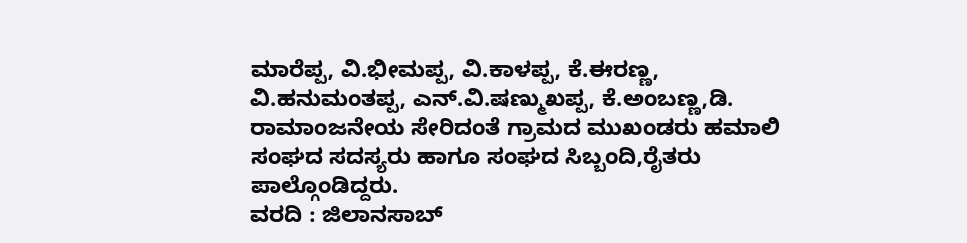ಮಾರೆಪ್ಪ, ವಿ.ಭೀಮಪ್ಪ, ವಿ.ಕಾಳಪ್ಪ, ಕೆ.ಈರಣ್ಣ, ವಿ.ಹನುಮಂತಪ್ಪ, ಎನ್.ವಿ.ಷಣ್ಮುಖಪ್ಪ, ಕೆ.ಅಂಬಣ್ಣ,ಡಿ. ರಾಮಾಂಜನೇಯ ಸೇರಿದಂತೆ ಗ್ರಾಮದ ಮುಖಂಡರು ಹಮಾಲಿ ಸಂಘದ ಸದಸ್ಯರು ಹಾಗೂ ಸಂಘದ ಸಿಬ್ಬಂದಿ,ರೈತರು ಪಾಲ್ಗೊಂಡಿದ್ದರು.
ವರದಿ : ಜಿಲಾನಸಾಬ್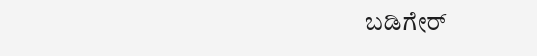ಬಡಿಗೇರ್